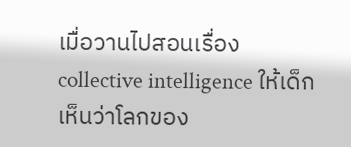เมื่อวานไปสอนเรื่อง collective intelligence ให้เด็กเห็นว่าโลกของ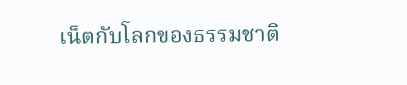เน็ตกับโลกของธรรมชาติ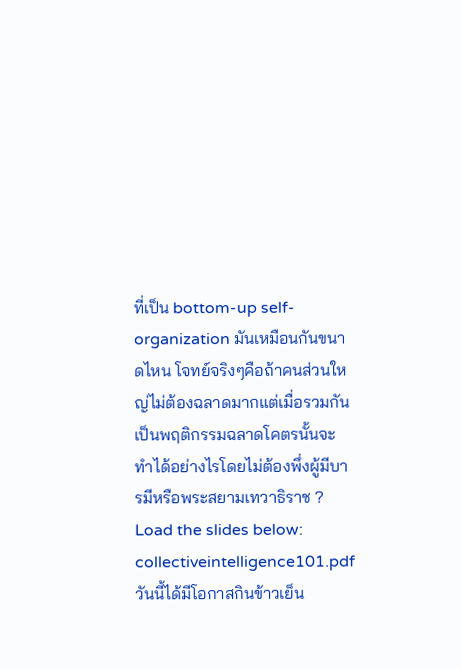ที่เป็น bottom-up self-organization มันเหมือนกันขนาดไหน โจทย์จริงๆคือถ้าคนส่วนใหญ่ไม่ต้องฉลาดมากแต่เมื่อรวมกันเป็นพฤติกรรมฉลาดโคตรนั้นจะทำได้อย่างไรโดยไม่ต้องพึ่งผู้มีบารมีหรือพระสยามเทวาธิราช ?
Load the slides below:
collectiveintelligence101.pdf
วันนี้ได้มีโอกาสกินข้าวเย็น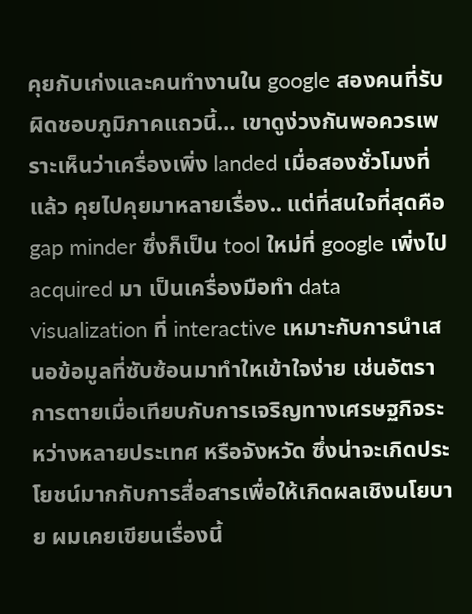คุยกับเก่งและคนทำงานใน google สองคนที่รับผิดชอบภูมิภาคแถวนี้… เขาดูง่วงกันพอควรเพราะเห็นว่าเครื่องเพิ่ง landed เมื่อสองชั่วโมงที่แล้ว คุยไปคุยมาหลายเรื่อง.. แต่ที่สนใจที่สุดคือ gap minder ซึ่งก็เป็น tool ใหม่ที่ google เพิ่งไป acquired มา เป็นเครื่องมือทำ data visualization ที่ interactive เหมาะกับการนำเสนอข้อมูลที่ซับซ้อนมาทำใหเข้าใจง่าย เช่นอัตราการตายเมื่อเทียบกับการเจริญทางเศรษฐกิจระหว่างหลายประเทศ หรือจังหวัด ซึ่งน่าจะเกิดประโยชน์มากกับการสื่อสารเพื่อให้เกิดผลเชิงนโยบาย ผมเคยเขียนเรื่องนี้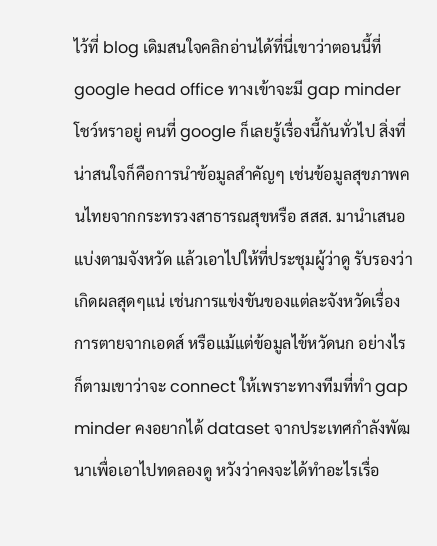ไว้ที่ blog เดิมสนใจคลิกอ่านได้ที่นี่เขาว่าตอนนี้ที่ google head office ทางเข้าจะมี gap minder โชว์หราอยู่ คนที่ google ก็เลยรู้เรื่องนี้กันทั่วไป สิ่งที่น่าสนใจก็คือการนำข้อมูลสำคัญๆ เช่นข้อมูลสุขภาพคนไทยจากกระทรวงสาธารณสุขหรือ สสส. มานำเสนอ แบ่งตามจังหวัด แล้วเอาไปให้ที่ประชุมผู้ว่าดู รับรองว่าเกิดผลสุดๆแน่ เช่นการแข่งขันของแต่ละจังหวัดเรื่องการตายจากเอดส์ หรือแม้แต่ข้อมูลไข้หวัดนก อย่างไรก็ตามเขาว่าจะ connect ให้เพราะทางทีมที่ทำ gap minder คงอยากได้ dataset จากประเทศกำลังพัฒนาเพื่อเอาไปทดลองดู หวังว่าคงจะได้ทำอะไรเรื่อ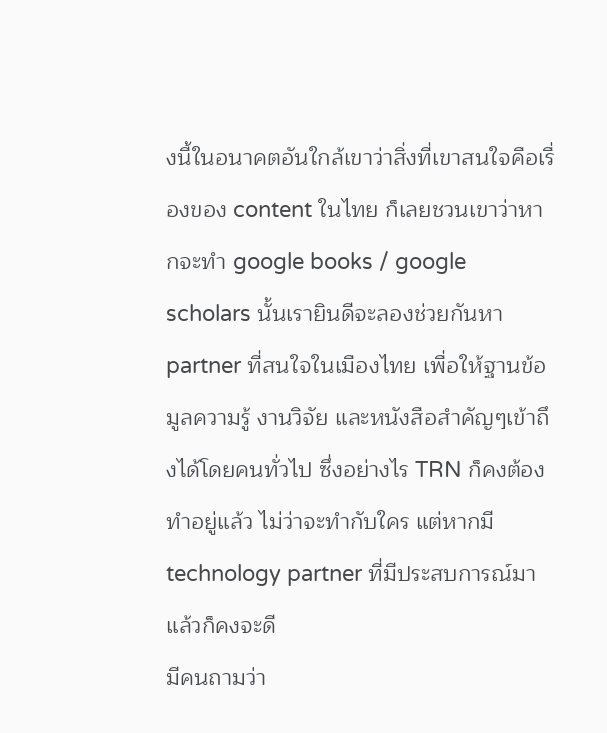งนี้ในอนาคตอันใกล้เขาว่าสิ่งที่เขาสนใจคือเรื่องของ content ในไทย ก็เลยชวนเขาว่าหากจะทำ google books / google scholars นั้นเรายินดีจะลองช่วยกันหา partner ที่สนใจในเมืองไทย เพื่อให้ฐานข้อมูลความรู้ งานวิจัย และหนังสือสำคัญๆเข้าถึงได้โดยคนทั่วไป ซึ่งอย่างไร TRN ก็คงต้องทำอยู่แล้ว ไม่ว่าจะทำกับใคร แต่หากมี technology partner ที่มีประสบการณ์มาแล้วก็คงจะดี
มีคนถามว่า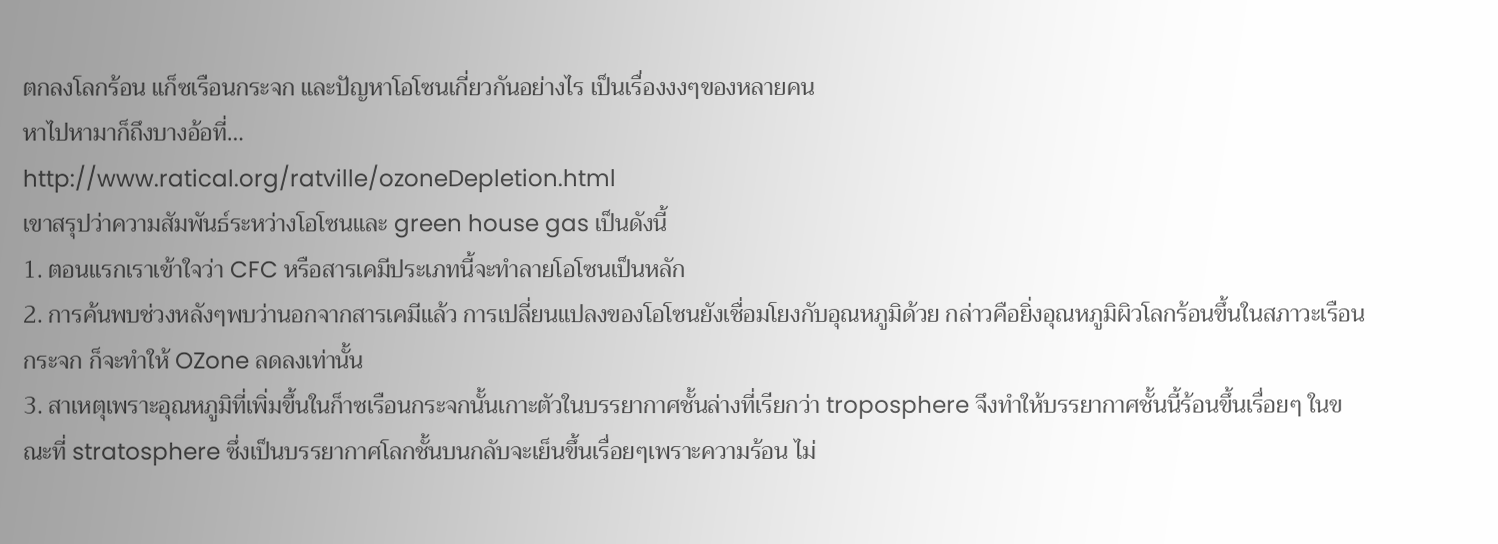ตกลงโลกร้อน แก็ซเรือนกระจก และปัญหาโอโซนเกี่ยวกันอย่างไร เป็นเรื่องงงๆของหลายคน
หาไปหามาก็ถึงบางอ้อที่…
http://www.ratical.org/ratville/ozoneDepletion.html
เขาสรุปว่าความสัมพันธ์ระหว่างโอโซนและ green house gas เป็นดังนี้
1. ตอนแรกเราเข้าใจว่า CFC หรือสารเคมีประเภทนี้จะทำลายโอโซนเป็นหลัก
2. การค้นพบช่วงหลังๆพบว่านอกจากสารเคมีแล้ว การเปลี่ยนแปลงของโอโซนยังเชื่อมโยงกับอุณหภูมิด้วย กล่าวคือยิ่งอุณหภูมิผิวโลกร้อนขึ้นในสภาวะเรือนกระจก ก็จะทำให้ OZone ลดลงเท่านั้น
3. สาเหตุเพราะอุณหภูมิที่เพิ่มขึ้นในก็าซเรือนกระจกนั้นเกาะตัวในบรรยากาศชั้นล่างที่เรียกว่า troposphere จึงทำให้บรรยากาศชั้นนี้ร้อนขึ้นเรื่อยๆ ในขณะที่ stratosphere ซึ่งเป็นบรรยากาศโลกชั้นบนกลับจะเย็นขึ้นเรื่อยๆเพราะความร้อน ไม่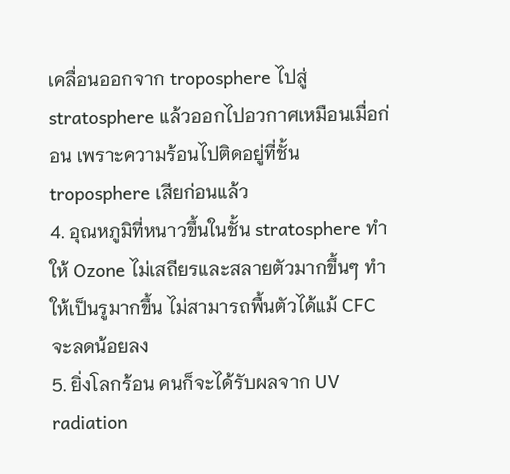เคลื่อนออกจาก troposphere ไปสู่ stratosphere แล้วออกไปอวกาศเหมือนเมื่อก่อน เพราะความร้อนไปติดอยู่ที่ชั้น troposphere เสียก่อนแล้ว
4. อุณหภูมิที่หนาวขึ้นในชั้น stratosphere ทำให้ Ozone ไม่เสถียรและสลายตัวมากขึ้นๆ ทำให้เป็นรูมากขึ้น ไม่สามารถพื้นตัวได้แม้ CFC จะลดน้อยลง
5. ยิ่งโลกร้อน คนก็จะได้รับผลจาก UV radiation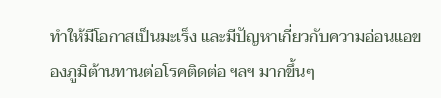ทำให้มีโอกาสเป็นมะเร็ง และมีปัญหาเกี่ยวกับความอ่อนแอของภูมิต้านทานต่อโรคติดต่อ ฯลฯ มากขึ้นๆ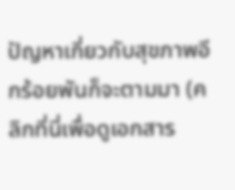ปัญหาเกี่ยวกับสุขภาพอีกร้อยพันก็จะตามมา (คลิกที่นี่เพื่อดูเอกสาร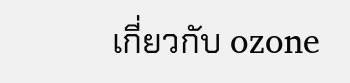เกี่ยวกับ ozone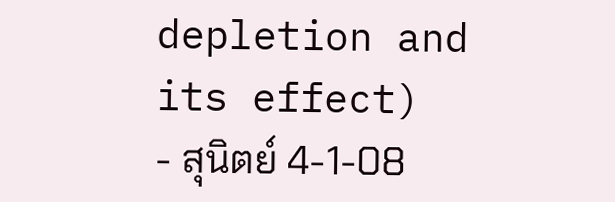depletion and its effect)
- สุนิตย์ 4-1-08